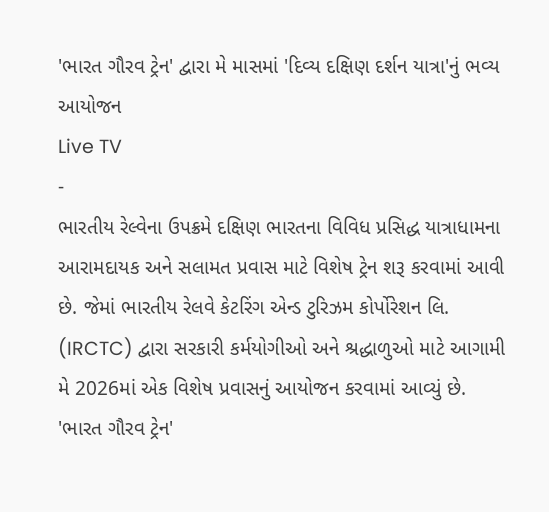'ભારત ગૌરવ ટ્રેન' દ્વારા મે માસમાં 'દિવ્ય દક્ષિણ દર્શન યાત્રા'નું ભવ્ય આયોજન
Live TV
-
ભારતીય રેલ્વેના ઉપક્રમે દક્ષિણ ભારતના વિવિધ પ્રસિદ્ધ યાત્રાધામના આરામદાયક અને સલામત પ્રવાસ માટે વિશેષ ટ્રેન શરૂ કરવામાં આવી છે. જેમાં ભારતીય રેલવે કેટરિંગ એન્ડ ટુરિઝમ કોર્પોરેશન લિ. (IRCTC) દ્વારા સરકારી કર્મયોગીઓ અને શ્રદ્ધાળુઓ માટે આગામી મે 2026માં એક વિશેષ પ્રવાસનું આયોજન કરવામાં આવ્યું છે.
'ભારત ગૌરવ ટ્રેન'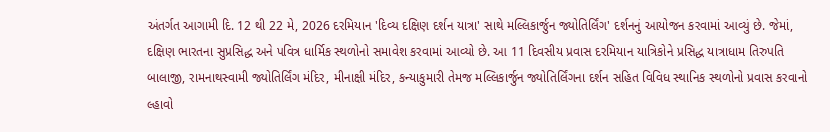અંતર્ગત આગામી દિ. 12 થી 22 મે, 2026 દરમિયાન 'દિવ્ય દક્ષિણ દર્શન યાત્રા' સાથે મલ્લિકાર્જુન જ્યોતિર્લિંગ' દર્શનનું આયોજન કરવામાં આવ્યું છે. જેમાં, દક્ષિણ ભારતના સુપ્રસિદ્ધ અને પવિત્ર ધાર્મિક સ્થળોનો સમાવેશ કરવામાં આવ્યો છે. આ 11 દિવસીય પ્રવાસ દરમિયાન યાત્રિકોને પ્રસિદ્ધ યાત્રાધામ તિરુપતિ બાલાજી, રામનાથસ્વામી જ્યોતિર્લિંગ મંદિર, મીનાક્ષી મંદિર, કન્યાકુમારી તેમજ મલ્લિકાર્જુન જ્યોતિર્લિંગના દર્શન સહિત વિવિધ સ્થાનિક સ્થળોનો પ્રવાસ કરવાનો લ્હાવો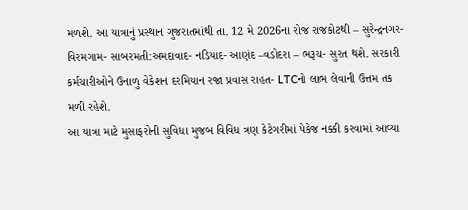મળશે. આ યાત્રાનું પ્રસ્થાન ગુજરાતમાંથી તા. 12 મે 2026ના રોજ રાજકોટથી – સુરેન્દ્રનગર- વિરમગામ- સાબરમતી:અમદાવાદ- નડિયાદ- આણંદ –વડોદરા – ભરૂચ- સુરત થશે. સરકારી કર્મચારીઓને ઉનાળુ વેકેશન દરમિયાન રજા પ્રવાસ રાહત- LTCનો લાભ લેવાની ઉત્તમ તક મળી રહેશે.
આ યાત્રા માટે મુસાફરોની સુવિધા મુજબ વિવિધ ત્રણ કેટેગરીમાં પેકેજ નક્કી કરવામાં આવ્યા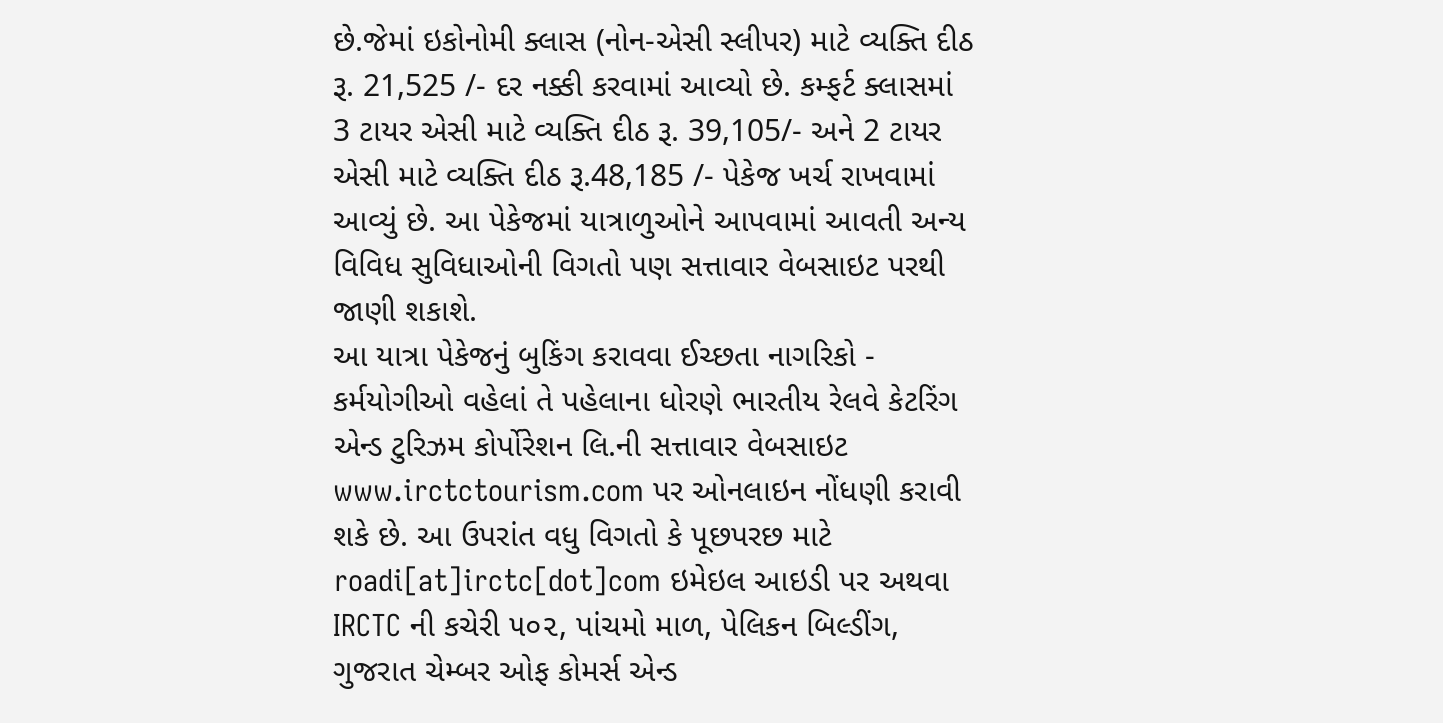છે.જેમાં ઇકોનોમી ક્લાસ (નોન-એસી સ્લીપર) માટે વ્યક્તિ દીઠ રૂ. 21,525 /- દર નક્કી કરવામાં આવ્યો છે. કમ્ફર્ટ ક્લાસમાં 3 ટાયર એસી માટે વ્યક્તિ દીઠ રૂ. 39,105/- અને 2 ટાયર એસી માટે વ્યક્તિ દીઠ રૂ.48,185 /- પેકેજ ખર્ચ રાખવામાં આવ્યું છે. આ પેકેજમાં યાત્રાળુઓને આપવામાં આવતી અન્ય વિવિધ સુવિધાઓની વિગતો પણ સત્તાવાર વેબસાઇટ પરથી જાણી શકાશે.
આ યાત્રા પેકેજનું બુકિંગ કરાવવા ઈચ્છતા નાગરિકો - કર્મયોગીઓ વહેલાં તે પહેલાના ધોરણે ભારતીય રેલવે કેટરિંગ એન્ડ ટુરિઝમ કોર્પોરેશન લિ.ની સત્તાવાર વેબસાઇટ www.irctctourism.com પર ઓનલાઇન નોંધણી કરાવી શકે છે. આ ઉપરાંત વધુ વિગતો કે પૂછપરછ માટે roadi[at]irctc[dot]com ઇમેઇલ આઇડી પર અથવા IRCTC ની કચેરી ૫૦૨, પાંચમો માળ, પેલિકન બિલ્ડીંગ, ગુજરાત ચેમ્બર ઓફ કોમર્સ એન્ડ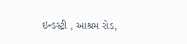ઇન્ડસ્ટ્રી , આશ્રમ રોડ,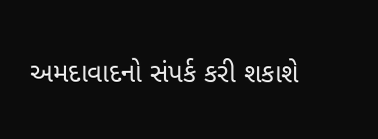અમદાવાદનો સંપર્ક કરી શકાશે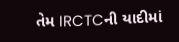તેમ IRCTCની યાદીમાં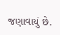જણાવાયું છે.